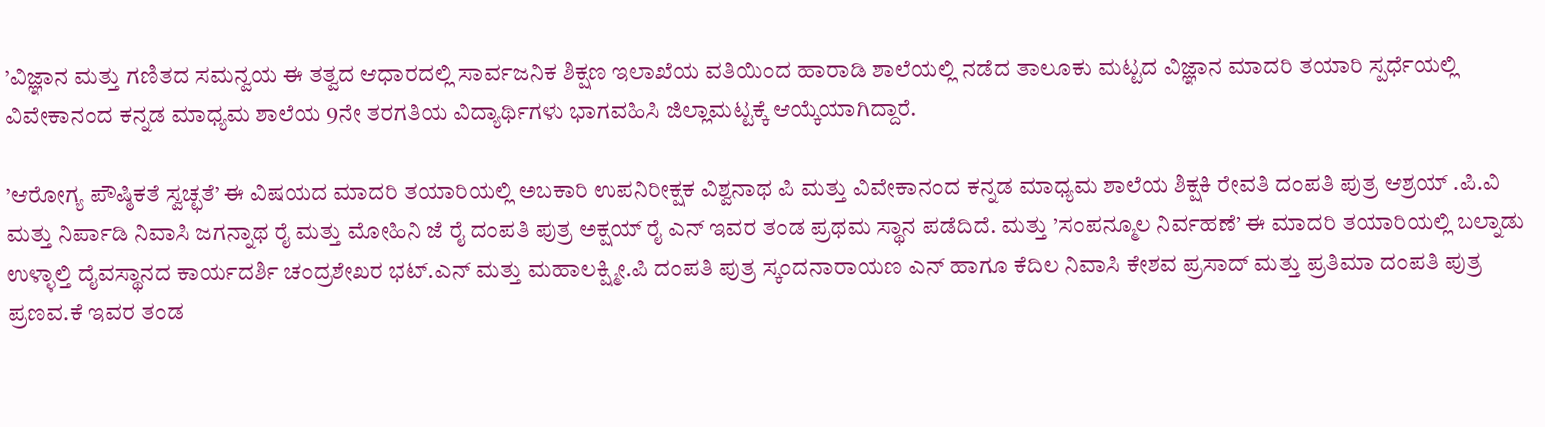’ವಿಜ್ಞಾನ ಮತ್ತು ಗಣಿತದ ಸಮನ್ವಯ ಈ ತತ್ವದ ಆಧಾರದಲ್ಲಿ ಸಾರ್ವಜನಿಕ ಶಿಕ್ಷಣ ಇಲಾಖೆಯ ವತಿಯಿಂದ ಹಾರಾಡಿ ಶಾಲೆಯಲ್ಲಿ ನಡೆದ ತಾಲೂಕು ಮಟ್ಟದ ವಿಜ್ಞಾನ ಮಾದರಿ ತಯಾರಿ ಸ್ಪರ್ಧೆಯಲ್ಲಿ ವಿವೇಕಾನಂದ ಕನ್ನಡ ಮಾಧ್ಯಮ ಶಾಲೆಯ 9ನೇ ತರಗತಿಯ ವಿದ್ಯಾರ್ಥಿಗಳು ಭಾಗವಹಿಸಿ ಜಿಲ್ಲಾಮಟ್ಟಕ್ಕೆ ಆಯ್ಕೆಯಾಗಿದ್ದಾರೆ.

’ಆರೋಗ್ಯ ಪೌಷ್ಠಿಕತೆ ಸ್ವಚ್ಛತೆ’ ಈ ವಿಷಯದ ಮಾದರಿ ತಯಾರಿಯಲ್ಲಿ ಅಬಕಾರಿ ಉಪನಿರೀಕ್ಷಕ ವಿಶ್ವನಾಥ ಪಿ ಮತ್ತು ವಿವೇಕಾನಂದ ಕನ್ನಡ ಮಾಧ್ಯಮ ಶಾಲೆಯ ಶಿಕ್ಷಕಿ ರೇವತಿ ದಂಪತಿ ಪುತ್ರ ಆಶ್ರಯ್ .ಪಿ.ವಿ ಮತ್ತು ನಿರ್ಪಾಡಿ ನಿವಾಸಿ ಜಗನ್ನಾಥ ರೈ ಮತ್ತು ಮೋಹಿನಿ ಜೆ ರೈ ದಂಪತಿ ಪುತ್ರ ಅಕ್ಷಯ್ ರೈ ಎನ್ ಇವರ ತಂಡ ಪ್ರಥಮ ಸ್ಥಾನ ಪಡೆದಿದೆ. ಮತ್ತು ’ಸಂಪನ್ಮೂಲ ನಿರ್ವಹಣೆ’ ಈ ಮಾದರಿ ತಯಾರಿಯಲ್ಲಿ ಬಲ್ನಾಡು ಉಳ್ಳಾಲ್ತಿ ದೈವಸ್ಥಾನದ ಕಾರ್ಯದರ್ಶಿ ಚಂದ್ರಶೇಖರ ಭಟ್.ಎನ್ ಮತ್ತು ಮಹಾಲಕ್ಷ್ಮೀ.ಪಿ ದಂಪತಿ ಪುತ್ರ ಸ್ಕಂದನಾರಾಯಣ ಎನ್ ಹಾಗೂ ಕೆದಿಲ ನಿವಾಸಿ ಕೇಶವ ಪ್ರಸಾದ್ ಮತ್ತು ಪ್ರತಿಮಾ ದಂಪತಿ ಪುತ್ರ ಪ್ರಣವ.ಕೆ ಇವರ ತಂಡ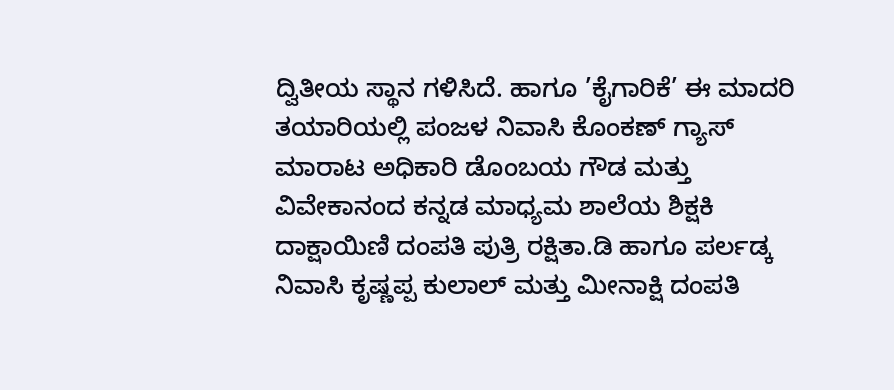ದ್ವಿತೀಯ ಸ್ಥಾನ ಗಳಿಸಿದೆ. ಹಾಗೂ ’ಕೈಗಾರಿಕೆ’ ಈ ಮಾದರಿ ತಯಾರಿಯಲ್ಲಿ ಪಂಜಳ ನಿವಾಸಿ ಕೊಂಕಣ್ ಗ್ಯಾಸ್ ಮಾರಾಟ ಅಧಿಕಾರಿ ಡೊಂಬಯ ಗೌಡ ಮತ್ತು ವಿವೇಕಾನಂದ ಕನ್ನಡ ಮಾಧ್ಯಮ ಶಾಲೆಯ ಶಿಕ್ಷಕಿ ದಾಕ್ಷಾಯಿಣಿ ದಂಪತಿ ಪುತ್ರಿ ರಕ್ಷಿತಾ.ಡಿ ಹಾಗೂ ಪರ್ಲಡ್ಕ ನಿವಾಸಿ ಕೃಷ್ಣಪ್ಪ ಕುಲಾಲ್ ಮತ್ತು ಮೀನಾಕ್ಷಿ ದಂಪತಿ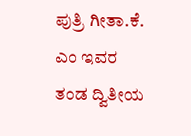ಪುತ್ರಿ ಗೀತಾ.ಕೆ. ಎಂ ಇವರ ತಂಡ ದ್ವಿತೀಯ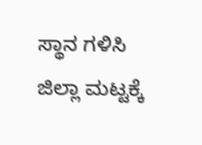ಸ್ಥಾನ ಗಳಿಸಿ ಜಿಲ್ಲಾ ಮಟ್ಟಕ್ಕೆ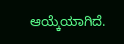ಆಯ್ಕೆಯಾಗಿದೆ.